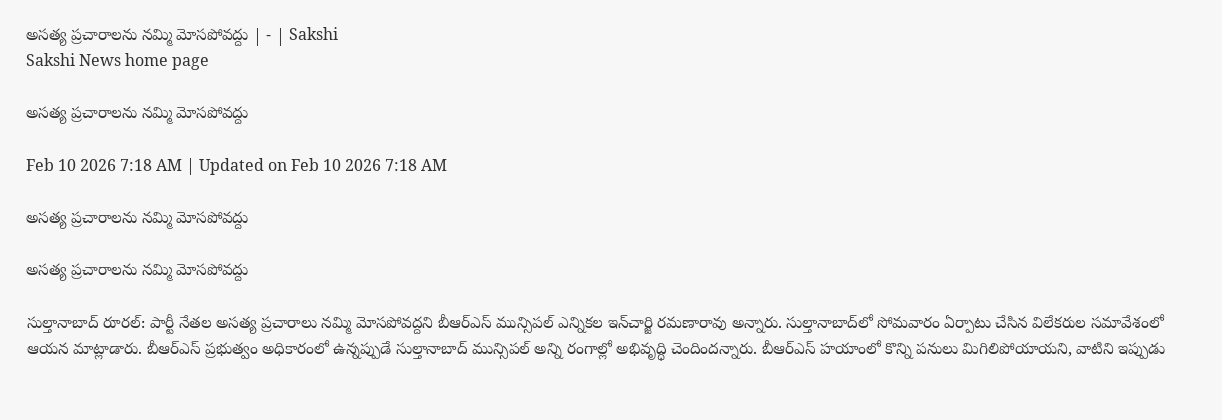అసత్య ప్రచారాలను నమ్మి మోసపోవద్దు | - | Sakshi
Sakshi News home page

అసత్య ప్రచారాలను నమ్మి మోసపోవద్దు

Feb 10 2026 7:18 AM | Updated on Feb 10 2026 7:18 AM

అసత్య ప్రచారాలను నమ్మి మోసపోవద్దు

అసత్య ప్రచారాలను నమ్మి మోసపోవద్దు

సుల్తానాబాద్‌ రూరల్‌: పార్టీ నేతల అసత్య ప్రచారాలు నమ్మి మోసపోవద్దని బీఆర్‌ఎస్‌ మున్సిపల్‌ ఎన్నికల ఇన్‌చార్జి రమణారావు అన్నారు. సుల్తానాబాద్‌లో సోమవారం ఏర్పాటు చేసిన విలేకరుల సమావేశంలో ఆయన మాట్లాడారు. బీఆర్‌ఎస్‌ ప్రభుత్వం అధికారంలో ఉన్నప్పుడే సుల్తానాబాద్‌ మున్సిపల్‌ అన్ని రంగాల్లో అభివృద్ధి చెందిందన్నారు. బీఆర్‌ఎస్‌ హయాంలో కొన్ని పనులు మిగిలిపోయాయని, వాటిని ఇప్పుడు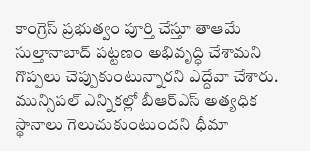కాంగ్రెస్‌ ప్రభుత్వం పూర్తి చేస్తూ తాఆమే సుల్తానాబాద్‌ పట్టణం అభివృద్ధి చేశామని గొప్పలు చెప్పుకుంటున్నారని ఎద్దేవా చేశారు. మున్సిపల్‌ ఎన్నికల్లో బీఆర్‌ఎస్‌ అత్యధిక స్థానాలు గెలుచుకుంటుందని ధీమా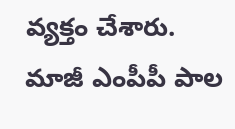వ్యక్తం చేశారు. మాజీ ఎంపీపీ పాల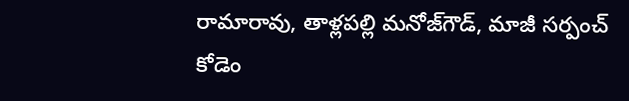రామారావు, తాళ్లపల్లి మనోజ్‌గౌడ్‌, మాజీ సర్పంచ్‌ కోడెం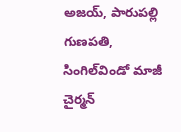అజయ్‌, పారుపల్లి గుణపతి, సింగిల్‌విండో మాజీ చైర్మన్‌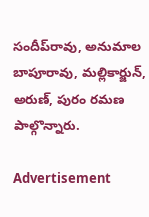సందీప్‌రావు, అనుమాల బాపూరావు, మల్లికార్జున్‌, అరుణ్‌, పురం రమణ పాల్గొన్నారు.

Advertisement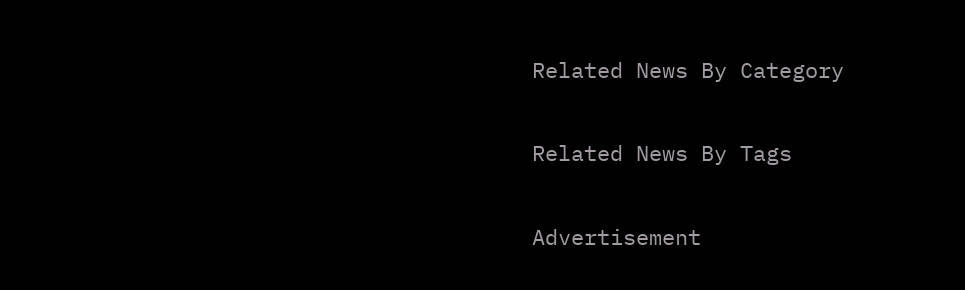Related News By Category

Related News By Tags

Advertisement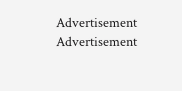Advertisement
Advertisement